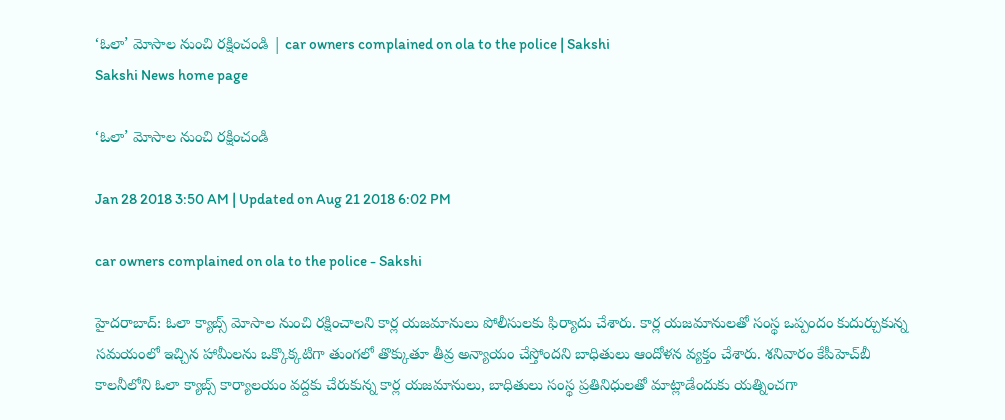‘ఓలా’ మోసాల నుంచి రక్షించండి | car owners complained on ola to the police | Sakshi
Sakshi News home page

‘ఓలా’ మోసాల నుంచి రక్షించండి

Jan 28 2018 3:50 AM | Updated on Aug 21 2018 6:02 PM

car owners complained on ola to the police - Sakshi

హైదరాబాద్‌: ఓలా క్యాబ్స్‌ మోసాల నుంచి రక్షించాలని కార్ల యజమానులు పోలీసులకు ఫిర్యాదు చేశారు. కార్ల యజమానులతో సంస్థ ఒప్పందం కుదుర్చుకున్న సమయంలో ఇచ్చిన హామీలను ఒక్కొక్కటిగా తుంగలో తొక్కుతూ తీవ్ర అన్యాయం చేస్తోందని బాధితులు ఆందోళన వ్యక్తం చేశారు. శనివారం కేపీహెచ్‌బీ కాలనీలోని ఓలా క్యాబ్స్‌ కార్యాలయం వద్దకు చేరుకున్న కార్ల యజమానులు, బాధితులు సంస్థ ప్రతినిధులతో మాట్లాడేందుకు యత్నించగా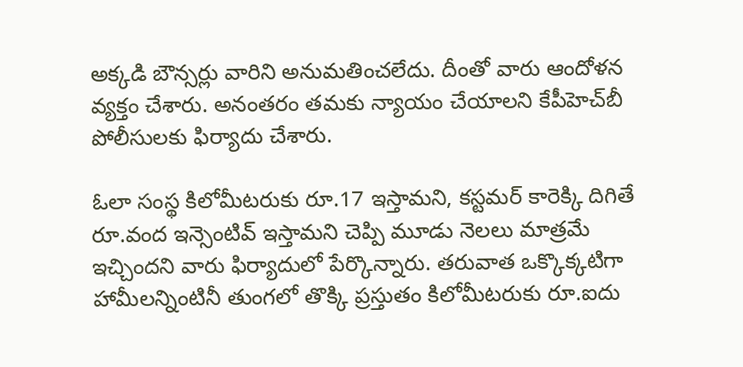అక్కడి బౌన్సర్లు వారిని అనుమతించలేదు. దీంతో వారు ఆందోళన వ్యక్తం చేశారు. అనంతరం తమకు న్యాయం చేయాలని కేపీహెచ్‌బీ పోలీసులకు ఫిర్యాదు చేశారు.

ఓలా సంస్థ కిలోమీటరుకు రూ.17 ఇస్తామని, కస్టమర్‌ కారెక్కి దిగితే రూ.వంద ఇన్సెంటివ్‌ ఇస్తామని చెప్పి మూడు నెలలు మాత్రమే ఇచ్చిందని వారు ఫిర్యాదులో పేర్కొన్నారు. తరువాత ఒక్కొక్కటిగా హామీలన్నింటినీ తుంగలో తొక్కి ప్రస్తుతం కిలోమీటరుకు రూ.ఐదు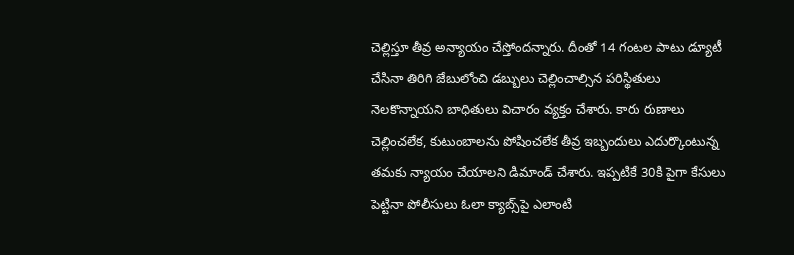చెల్లిస్తూ తీవ్ర అన్యాయం చేస్తోందన్నారు. దీంతో 14 గంటల పాటు డ్యూటీ చేసినా తిరిగి జేబులోంచి డబ్బులు చెల్లించాల్సిన పరిస్థితులు నెలకొన్నాయని బాధితులు విచారం వ్యక్తం చేశారు. కారు రుణాలు చెల్లించలేక, కుటుంబాలను పోషించలేక తీవ్ర ఇబ్బందులు ఎదుర్కొంటున్న తమకు న్యాయం చేయాలని డిమాండ్‌ చేశారు. ఇప్పటికే 30కి పైగా కేసులు పెట్టినా పోలీసులు ఓలా క్యాబ్స్‌పై ఎలాంటి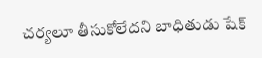చర్యలూ తీసుకోలేదని బాధితుడు షేక్‌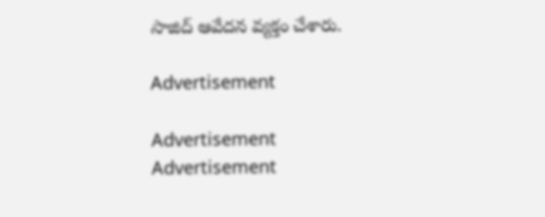సాజిద్‌ ఆవేదన వ్యక్తం చేశారు.

Advertisement

Advertisement
Advertisement